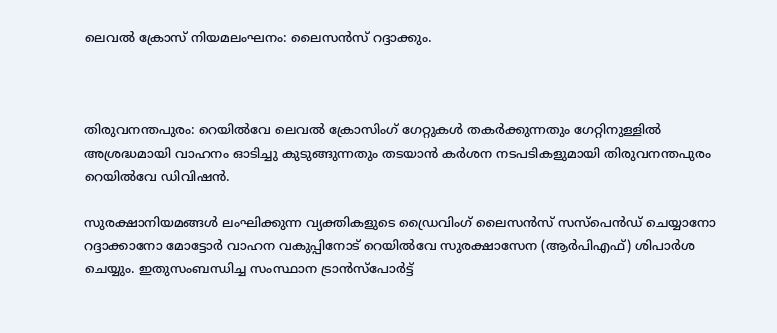ലെവല്‍ ക്രോസ് നിയമലംഘനം: ലൈസൻസ് റദ്ദാക്കും.



തിരുവനന്തപുരം: റെയില്‍വേ ലെവല്‍ ക്രോസിംഗ് ഗേറ്റുകള്‍ തകർക്കുന്നതും ഗേറ്റിനുള്ളില്‍ അശ്രദ്ധമായി വാഹനം ഓടിച്ചു കുടുങ്ങുന്നതും തടയാൻ കർശന നടപടികളുമായി തിരുവനന്തപുരം റെയില്‍വേ ഡിവിഷൻ.

സുരക്ഷാനിയമങ്ങള്‍ ലംഘിക്കുന്ന വ്യക്തികളുടെ ഡ്രൈവിംഗ് ലൈസൻസ് സസ്പെൻഡ് ചെയ്യാനോ റദ്ദാക്കാനോ മോട്ടോർ വാഹന വകുപ്പിനോട് റെയില്‍വേ സുരക്ഷാസേന (ആർപിഎഫ്) ശിപാർശ ചെയ്യും. ഇതുസംബന്ധിച്ച സംസ്ഥാന ട്രാൻസ്പോർട്ട്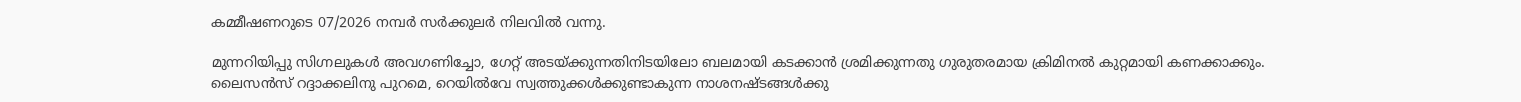കമ്മീഷണറുടെ 07/2026 നമ്പർ സർക്കുലർ നിലവില്‍ വന്നു.

മുന്നറിയിപ്പു സിഗ്നലുകള്‍ അവഗണിച്ചോ, ഗേറ്റ് അടയ്ക്കുന്നതിനിടയിലോ ബലമായി കടക്കാൻ ശ്രമിക്കുന്നതു ഗുരുതരമായ ക്രിമിനല്‍ കുറ്റമായി കണക്കാക്കും. ലൈസൻസ് റദ്ദാക്കലിനു പുറമെ, റെയില്‍വേ സ്വത്തുക്കള്‍ക്കുണ്ടാകുന്ന നാശനഷ്ടങ്ങള്‍ക്കു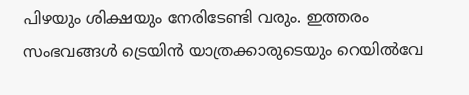പിഴയും ശിക്ഷയും നേരിടേണ്ടി വരും. ഇത്തരം സംഭവങ്ങള്‍ ട്രെയിൻ യാത്രക്കാരുടെയും റെയില്‍വേ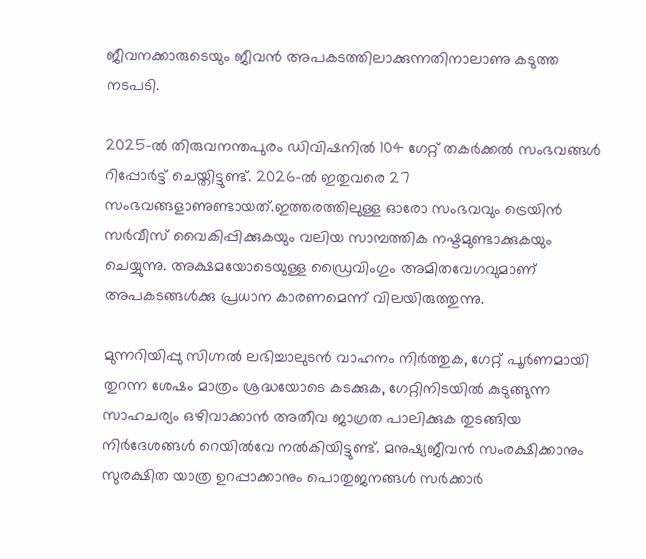ജീവനക്കാരുടെയും ജീവൻ അപകടത്തിലാക്കുന്നതിനാലാണു കടുത്ത നടപടി.

2025-ല്‍ തിരുവനന്തപുരം ഡിവിഷനില്‍ 104 ഗേറ്റ് തകർക്കല്‍ സംഭവങ്ങള്‍ റിപ്പോർട്ട് ചെയ്തിട്ടുണ്ട്. 2026-ല്‍ ഇതുവരെ 27 സംഭവങ്ങളാണുണ്ടായത്.ഇത്തരത്തിലുള്ള ഓരോ സംഭവവും ട്രെയിൻ സർവീസ് വൈകിപ്പിക്കുകയും വലിയ സാമ്പത്തിക നഷ്ടമുണ്ടാക്കുകയും ചെയ്യുന്നു. അക്ഷമയോടെയുള്ള ഡ്രൈവിംഗും അമിതവേഗവുമാണ് അപകടങ്ങള്‍ക്കു പ്രധാന കാരണമെന്ന് വിലയിരുത്തുന്നു.

മുന്നറിയിപ്പു സിഗ്നല്‍ ലഭിച്ചാലുടൻ വാഹനം നിർത്തുക, ഗേറ്റ് പൂർണമായി തുറന്ന ശേഷം മാത്രം ശ്രദ്ധയോടെ കടക്കുക, ഗേറ്റിനിടയില്‍ കുടുങ്ങുന്ന സാഹചര്യം ഒഴിവാക്കാൻ അതീവ ജാഗ്രത പാലിക്കുക തുടങ്ങിയ നിർദേശങ്ങള്‍ റെയില്‍വേ നല്‍കിയിട്ടുണ്ട്. മനുഷ്യജീവൻ സംരക്ഷിക്കാനും സുരക്ഷിത യാത്ര ഉറപ്പാക്കാനും പൊതുജനങ്ങള്‍ സർക്കാർ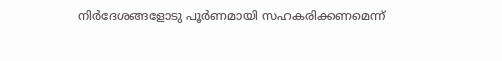നിർദേശങ്ങളോടു പൂർണമായി സഹകരിക്കണമെന്ന്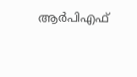ആർപിഎഫ്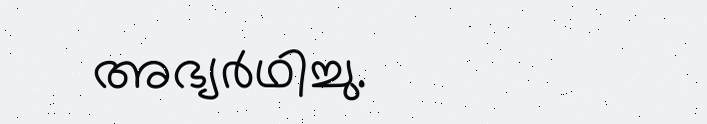അഭ്യർഥിച്ചു.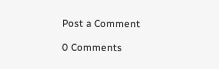Post a Comment

0 Comments